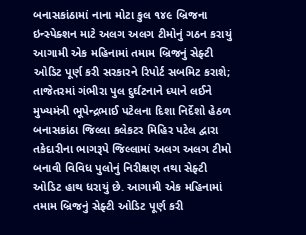બનાસકાંઠામાં નાના મોટા કુલ ૧૪૯ બ્રિજના ઇન્સ્પેક્શન માટે અલગ અલગ ટીમોનું ગઠન કરાયું
આગામી એક મહિનામાં તમામ બ્રિજનું સેફ્ટી ઓડિટ પૂર્ણ કરી સરકારને રિપોર્ટ સબમિટ કરાશે; તાજેતરમાં ગંભીરા પુલ દુર્ઘટનાને ધ્યાને લઈને મુખ્યમંત્રી ભૂપેન્દ્રભાઈ પટેલના દિશા નિર્દેશો હેઠળ બનાસકાંઠા જિલ્લા કલેકટર મિહિર પટેલ દ્વારા તકેદારીના ભાગરૂપે જિલ્લામાં અલગ અલગ ટીમો બનાવી વિવિધ પુલોનું નિરીક્ષણ તથા સેફ્ટી ઓડિટ હાથ ધરાયું છે. આગામી એક મહિનામાં તમામ બ્રિજનું સેફ્ટી ઓડિટ પૂર્ણ કરી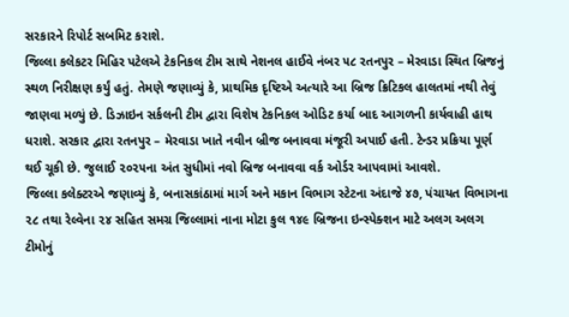સરકારને રિપોર્ટ સબમિટ કરાશે.
જિલ્લા કલેકટર મિહિર પટેલએ ટેકનિકલ ટીમ સાથે નેશનલ હાઈવે નંબર ૫૮ રતનપુર – મેરવાડા સ્થિત બ્રિજનું સ્થળ નિરીક્ષણ કર્યું હતું. તેમણે જણાવ્યું કે, પ્રાથમિક દૃષ્ટિએ અત્યારે આ બ્રિજ ક્રિટિકલ હાલતમાં નથી તેવું જાણવા મળ્યું છે. ડિઝાઇન સર્કલની ટીમ દ્વારા વિશેષ ટેકનિકલ ઓડિટ કર્યા બાદ આગળની કાર્યવાહી હાથ ધરાશે. સરકાર દ્વારા રતનપુર – મેરવાડા ખાતે નવીન બ્રીજ બનાવવા મંજૂરી અપાઈ હતી. ટેન્ડર પ્રક્રિયા પૂર્ણ થઈ ચૂકી છે. જુલાઈ ૨૦૨૫ના અંત સુધીમાં નવો બ્રિજ બનાવવા વર્ક ઓર્ડર આપવામાં આવશે.
જિલ્લા કલેક્ટરએ જણાવ્યું કે, બનાસકાંઠામાં માર્ગ અને મકાન વિભાગ સ્ટેટના અંદાજે ૪૭, પંચાયત વિભાગના ૨૮ તથા રેલ્વેના ૨૪ સહિત સમગ્ર જિલ્લામાં નાના મોટા કુલ ૧૪૯ બ્રિજના ઇન્સ્પેક્શન માટે અલગ અલગ ટીમોનું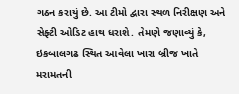ગઠન કરાયું છે. આ ટીમો દ્વારા સ્થળ નિરીક્ષણ અને સેફ્ટી ઓડિટ હાથ ધરાશે. તેમણે જણાવ્યું કે, ઇકબાલગઢ સ્થિત આવેલા ખારા બ્રીજ ખાતે મરામતની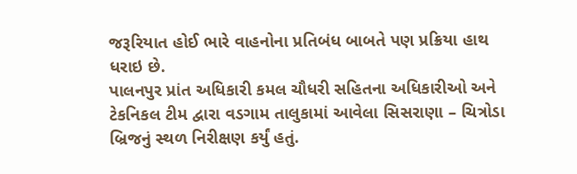જરૂરિયાત હોઈ ભારે વાહનોના પ્રતિબંધ બાબતે પણ પ્રક્રિયા હાથ ધરાઇ છે.
પાલનપુર પ્રાંત અધિકારી કમલ ચૌધરી સહિતના અધિકારીઓ અને ટેકનિકલ ટીમ દ્વારા વડગામ તાલુકામાં આવેલા સિસરાણા – ચિત્રોડા બ્રિજનું સ્થળ નિરીક્ષણ કર્યું હતું.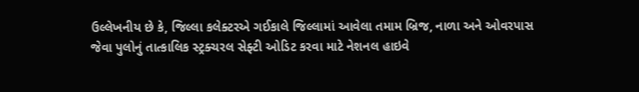ઉલ્લેખનીય છે કે, જિલ્લા કલેક્ટરએ ગઈકાલે જિલ્લામાં આવેલા તમામ બ્રિજ, નાળા અને ઓવરપાસ જેવા પુલોનું તાત્કાલિક સ્ટ્રક્ચરલ સેફ્ટી ઓડિટ કરવા માટે નેશનલ હાઇવે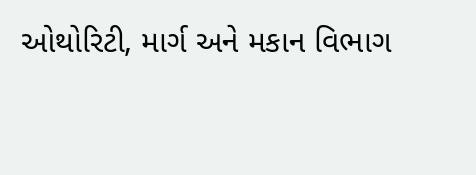ઓથોરિટી, માર્ગ અને મકાન વિભાગ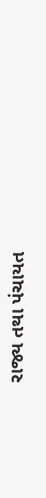રાજ્ય તથા પંચાયત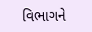વિભાગને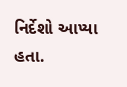નિર્દેશો આપ્યા હતા.